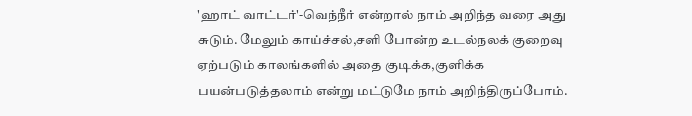'ஹாட் வாட்டர்'-வெந்நீர் என்றால் நாம் அறிந்த வரை அது சுடும். மேலும் காய்ச்சல்,சளி போன்ற உடல்நலக் குறைவு ஏற்படும் காலங்களில் அதை குடிக்க,குளிக்க பயன்படுத்தலாம் என்று மட்டுமே நாம் அறிந்திருப்போம்.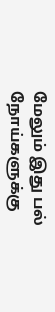மேலும் இது பல் நோய்களுக்கு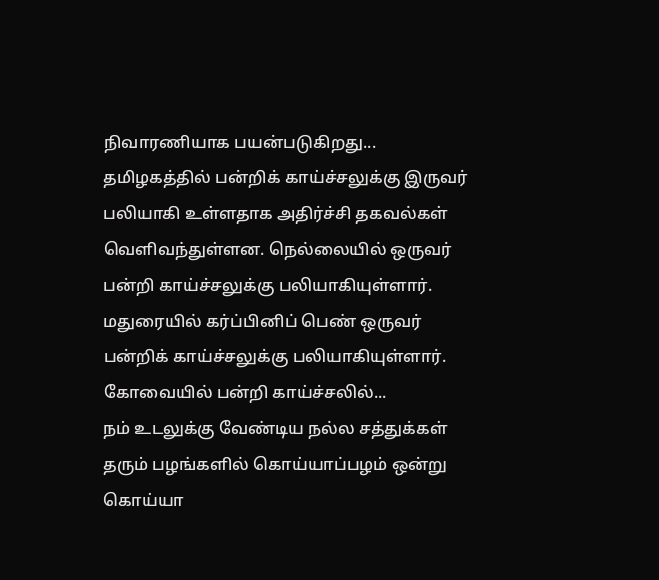நிவாரணியாக பயன்படுகிறது...
தமிழகத்தில் பன்றிக் காய்ச்சலுக்கு இருவர் பலியாகி உள்ளதாக அதிர்ச்சி தகவல்கள் வெளிவந்துள்ளன. நெல்லையில் ஒருவர் பன்றி காய்ச்சலுக்கு பலியாகியுள்ளார். மதுரையில் கர்ப்பினிப் பெண் ஒருவர் பன்றிக் காய்ச்சலுக்கு பலியாகியுள்ளார்.
கோவையில் பன்றி காய்ச்சலில்...
நம் உடலுக்கு வேண்டிய நல்ல சத்துக்கள் தரும் பழங்களில் கொய்யாப்பழம் ஒன்று கொய்யா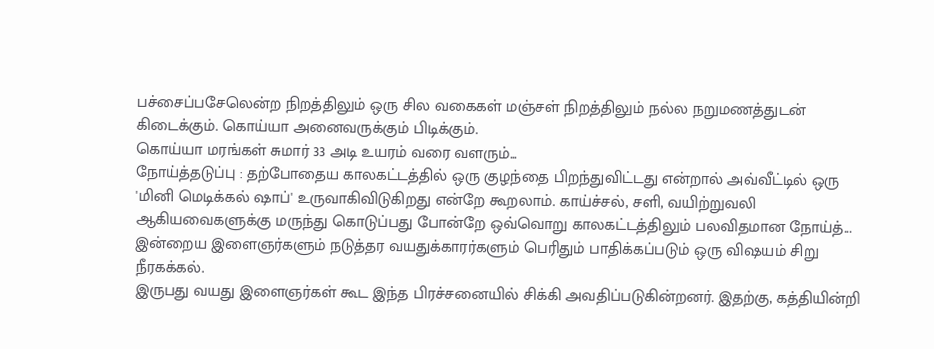பச்சைப்பசேலென்ற நிறத்திலும் ஒரு சில வகைகள் மஞ்சள் நிறத்திலும் நல்ல நறுமணத்துடன் கிடைக்கும். கொய்யா அனைவருக்கும் பிடிக்கும்.
கொய்யா மரங்கள் சுமார் 33 அடி உயரம் வரை வளரும்...
நோய்த்தடுப்பு : தற்போதைய காலகட்டத்தில் ஒரு குழந்தை பிறந்துவிட்டது என்றால் அவ்வீட்டில் ஒரு 'மினி மெடிக்கல் ஷாப்' உருவாகிவிடுகிறது என்றே கூறலாம். காய்ச்சல், சளி, வயிற்றுவலி ஆகியவைகளுக்கு மருந்து கொடுப்பது போன்றே ஒவ்வொறு காலகட்டத்திலும் பலவிதமான நோய்த்...
இன்றைய இளைஞர்களும் நடுத்தர வயதுக்காரர்களும் பெரிதும் பாதிக்கப்படும் ஒரு விஷயம் சிறு நீரகக்கல்.
இருபது வயது இளைஞர்கள் கூட இந்த பிரச்சனையில் சிக்கி அவதிப்படுகின்றனர். இதற்கு, கத்தியின்றி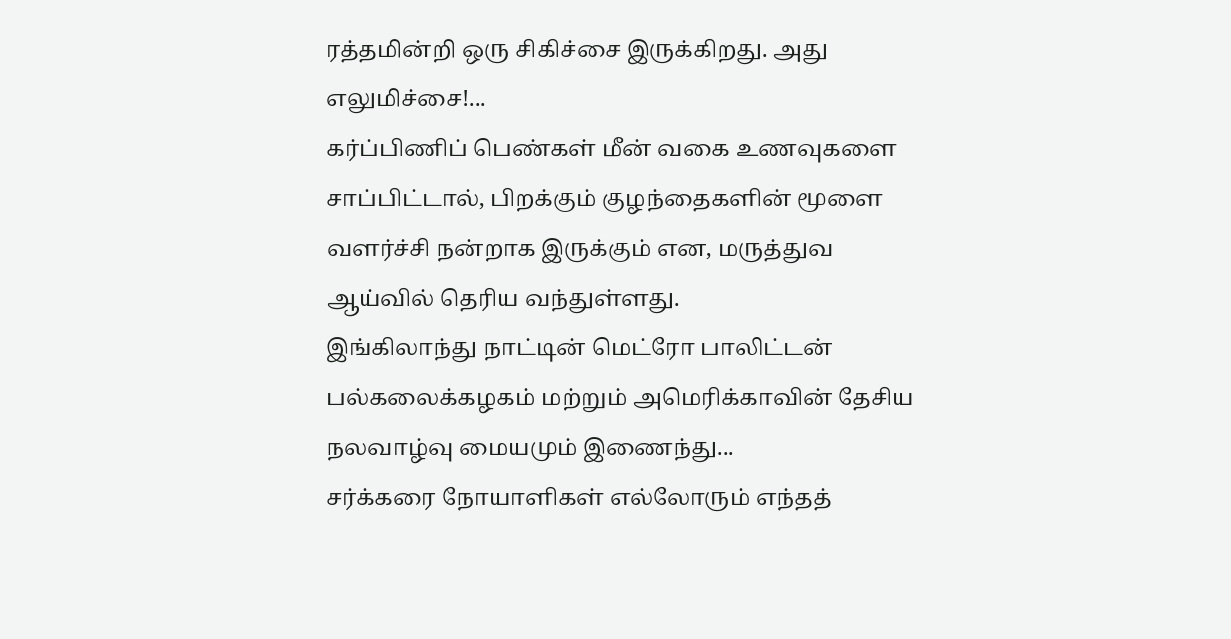ரத்தமின்றி ஒரு சிகிச்சை இருக்கிறது. அது எலுமிச்சை!...
கர்ப்பிணிப் பெண்கள் மீன் வகை உணவுகளை சாப்பிட்டால், பிறக்கும் குழந்தைகளின் மூளை வளர்ச்சி நன்றாக இருக்கும் என, மருத்துவ ஆய்வில் தெரிய வந்துள்ளது.
இங்கிலாந்து நாட்டின் மெட்ரோ பாலிட்டன் பல்கலைக்கழகம் மற்றும் அமெரிக்காவின் தேசிய நலவாழ்வு மையமும் இணைந்து...
சர்க்கரை நோயாளிகள் எல்லோரும் எந்தத்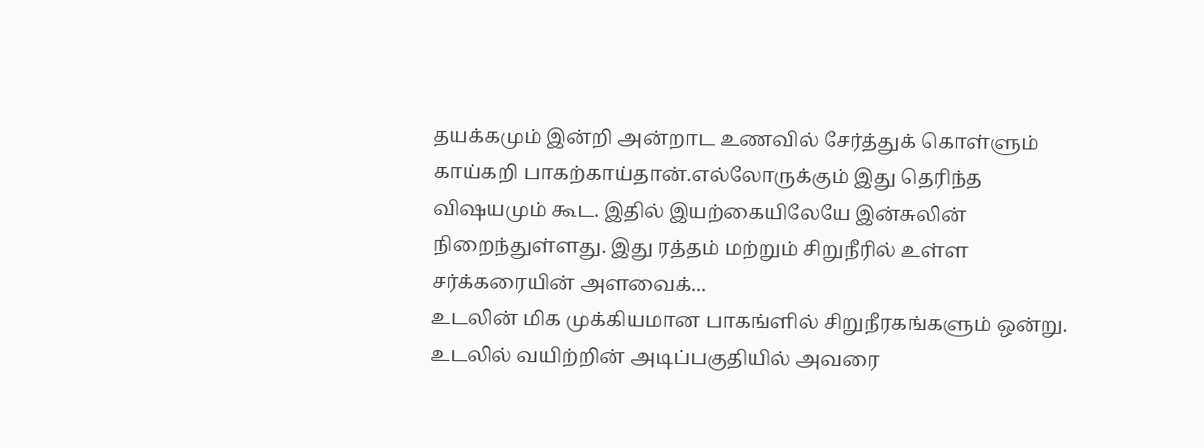தயக்கமும் இன்றி அன்றாட உணவில் சேர்த்துக் கொள்ளும் காய்கறி பாகற்காய்தான்.எல்லோருக்கும் இது தெரிந்த விஷயமும் கூட. இதில் இயற்கையிலேயே இன்சுலின் நிறைந்துள்ளது. இது ரத்தம் மற்றும் சிறுநீரில் உள்ள சர்க்கரையின் அளவைக்...
உடலின் மிக முக்கியமான பாகங்ளில் சிறுநீரகங்களும் ஒன்று. உடலில் வயிற்றின் அடிப்பகுதியில் அவரை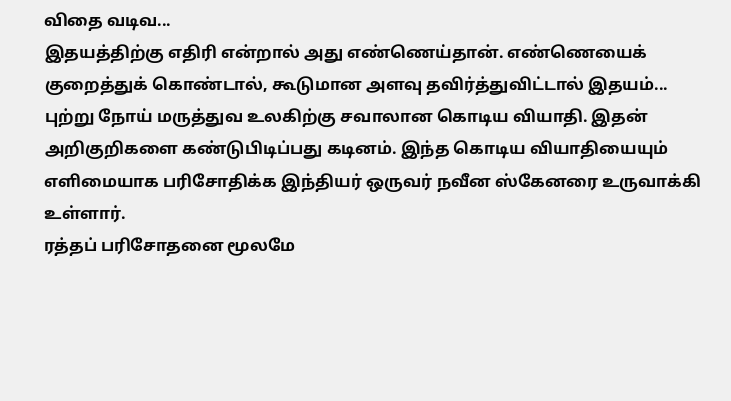விதை வடிவ...
இதயத்திற்கு எதிரி என்றால் அது எண்ணெய்தான். எண்ணெயைக் குறைத்துக் கொண்டால், கூடுமான அளவு தவிர்த்துவிட்டால் இதயம்...
புற்று நோய் மருத்துவ உலகிற்கு சவாலான கொடிய வியாதி. இதன் அறிகுறிகளை கண்டுபிடிப்பது கடினம். இந்த கொடிய வியாதியையும் எளிமையாக பரிசோதிக்க இந்தியர் ஒருவர் நவீன ஸ்கேனரை உருவாக்கி உள்ளார்.
ரத்தப் பரிசோதனை மூலமே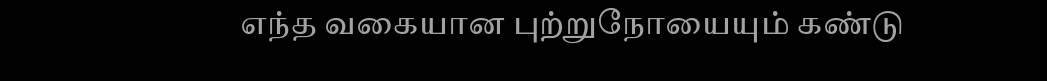எந்த வகையான புற்றுநோயையும் கண்டு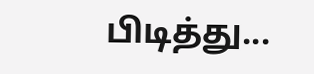பிடித்து...